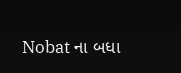Nobat ના બધા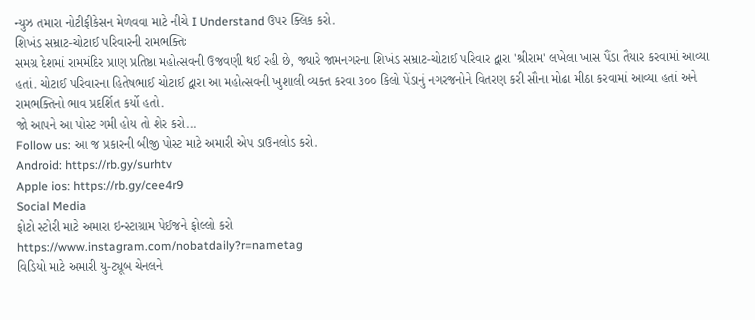ન્યુઝ તમારા નોટીફીકેસન મેળવવા માટે નીચે I Understand ઉપર ક્લિક કરો.
શિખંડ સમ્રાટ-ચોટાઈ પરિવારની રામભક્તિઃ
સમગ્ર દેશમાં રામમંદિર પ્રાણ પ્રતિષ્ઠા મહોત્સવની ઉજવણી થઈ રહી છે, જ્યારે જામનગરના શિખંડ સમ્રાટ-ચોટાઈ પરિવાર દ્વારા 'શ્રીરામ' લખેલા ખાસ પૈંડા તૈયાર કરવામાં આવ્યા હતાં. ચોટાઈ પરિવારના હિતેષભાઈ ચોટાઈ દ્વારા આ મહોત્સવની ખુશાલી વ્યક્ત કરવા ૩૦૦ કિલો પેંડાનું નગરજનોને વિતરણ કરી સૌના મોઢા મીઠા કરવામાં આવ્યા હતાં અને રામભક્તિનો ભાવ પ્રદર્શિત કર્યો હતો.
જો આપને આ પોસ્ટ ગમી હોય તો શેર કરો...
Follow us: આ જ પ્રકારની બીજી પોસ્ટ માટે અમારી એપ ડાઉનલોડ કરો.
Android: https://rb.gy/surhtv
Apple ios: https://rb.gy/cee4r9
Social Media
ફોટો સ્ટોરી માટે અમારા ઇન્સ્ટાગ્રામ પેઈજને ફોલ્લો કરો
https://www.instagram.com/nobatdaily?r=nametag
વિડિયો માટે અમારી યુ-ટ્યૂબ ચેનલને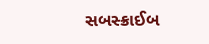સબસ્ક્રાઈબ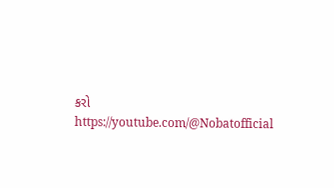કરો
https://youtube.com/@Nobatofficial